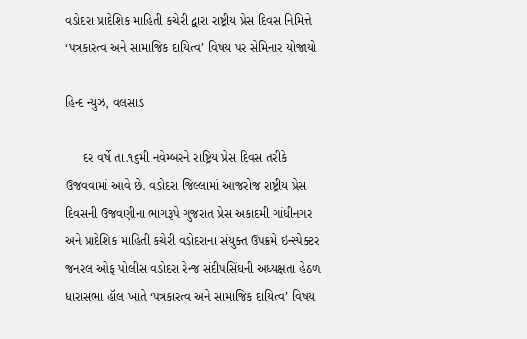વડોદરા પ્રાદેશિક માહિતી કચેરી દ્વારા રાષ્ટ્રીય પ્રેસ દિવસ નિમિત્તે ‘પત્રકારત્વ અને સામાજિક દાયિત્વ’ વિષય પર સેમિનાર યોજાયો

હિન્દ ન્યુઝ, વલસાડ

     દર વર્ષે તા.૧૬મી નવેમ્બરને રાષ્ટ્રિય પ્રેસ દિવસ તરીકે ઉજવવામાં આવે છે. વડોદરા જિલ્લામાં આજરોજ રાષ્ટ્રીય પ્રેસ દિવસની ઉજવણીના ભાગરૂપે ગુજરાત પ્રેસ અકાદમી ગાંધીનગર અને પ્રાદેશિક માહિતી કચેરી વડોદરાના સંયુક્ત ઉપક્રમે ઇન્સ્પેક્ટર જનરલ ઓફ પોલીસ વડોદરા રેન્જ સંદીપસિંઘની અધ્યક્ષતા હેઠળ ધારાસભા હૉલ ખાતે ‘પત્રકારત્વ અને સામાજિક દાયિત્વ’ વિષય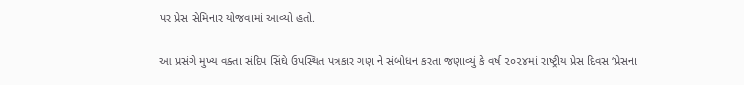પર પ્રેસ સેમિનાર યોજવામાં આવ્યો હતો.

આ પ્રસંગે મુખ્ય વક્તા સંદિપ સિંઘે ઉપસ્થિત પત્રકાર ગણ ને સંબોધન કરતા જણાવ્યું કે વર્ષ ૨૦૨૪માં રાષ્ટ્રીય પ્રેસ દિવસ ‘પ્રેસના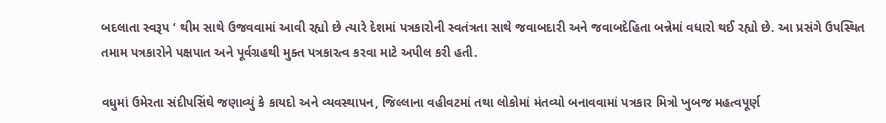બદલાતા સ્વરૂપ ‘ થીમ સાથે ઉજવવામાં આવી રહ્યો છે ત્યારે દેશમાં પત્રકારોની સ્વતંત્રતા સાથે જવાબદારી અને જવાબદેહિતા બન્નેમાં વધારો થઈ રહ્યો છે. આ પ્રસંગે ઉપસ્થિત તમામ પત્રકારોને પક્ષપાત અને પૂર્વગ્રહથી મુક્ત પત્રકારત્વ કરવા માટે અપીલ કરી હતી.

વધુમાં ઉમેરતા સંદીપસિંઘે જણાવ્યું કે કાયદો અને વ્યવસ્થાપન, જિલ્લાના વહીવટમાં તથા લોકોમાં મંતવ્યો બનાવવામાં પત્રકાર મિત્રો ખુબજ મહત્વપૂર્ણ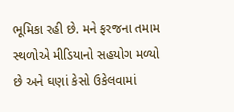ભૂમિકા રહી છે. મને ફરજના તમામ સ્થળોએ મીડિયાનો સહયોગ મળ્યો છે અને ઘણાં કેસો ઉકેલવામાં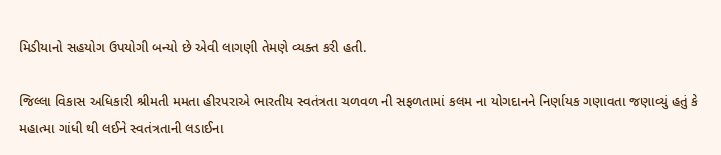મિડીયાનો સહયોગ ઉપયોગી બન્યો છે એવી લાગણી તેમણે વ્યક્ત કરી હતી.

જિલ્લા વિકાસ અધિકારી શ્રીમતી મમતા હીરપરાએ ભારતીય સ્વતંત્રતા ચળવળ ની સફળતામાં કલમ ના યોગદાનને નિર્ણાયક ગણાવતા જણાવ્યું હતું કે મહાત્મા ગાંધી થી લઈને સ્વતંત્રતાની લડાઈના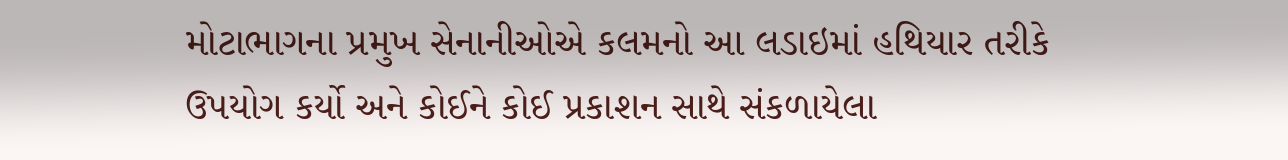મોટાભાગના પ્રમુખ સેનાનીઓએ કલમનો આ લડાઇમાં હથિયાર તરીકે ઉપયોગ કર્યો અને કોઈને કોઈ પ્રકાશન સાથે સંકળાયેલા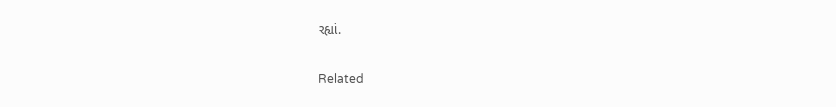રહ્યાં.

Related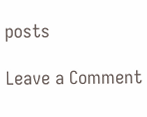posts

Leave a Comment